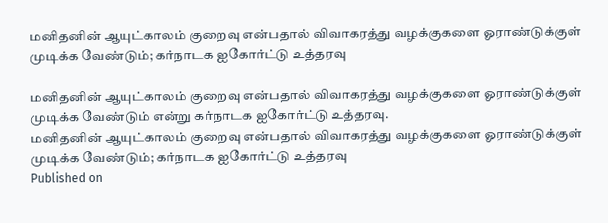மனிதனின் ஆயுட்காலம் குறைவு என்பதால் விவாகரத்து வழக்குகளை ஓராண்டுக்குள் முடிக்க வேண்டும்; கர்நாடக ஐகோர்ட்டு உத்தரவு

மனிதனின் ஆயுட்காலம் குறைவு என்பதால் விவாகரத்து வழக்குகளை ஓராண்டுக்குள் முடிக்க வேண்டும் என்று கர்நாடக ஐகோர்ட்டு உத்தரவு.
மனிதனின் ஆயுட்காலம் குறைவு என்பதால் விவாகரத்து வழக்குகளை ஓராண்டுக்குள் முடிக்க வேண்டும்; கர்நாடக ஐகோர்ட்டு உத்தரவு
Published on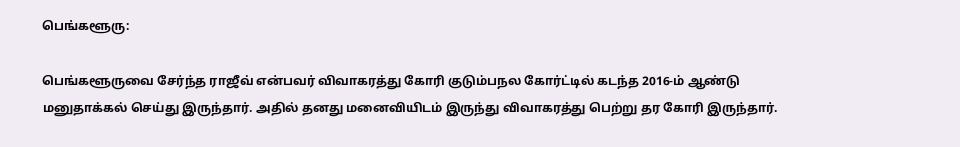பெங்களூரு:

பெங்களூருவை சேர்ந்த ராஜீவ் என்பவர் விவாகரத்து கோரி குடும்பநல கோர்ட்டில் கடந்த 2016-ம் ஆண்டு மனுதாக்கல் செய்து இருந்தார். அதில் தனது மனைவியிடம் இருந்து விவாகரத்து பெற்று தர கோரி இருந்தார்.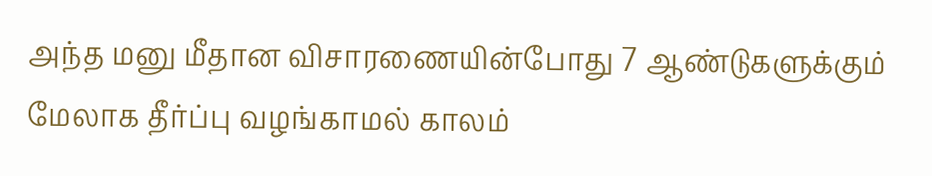அந்த மனு மீதான விசாரணையின்போது 7 ஆண்டுகளுக்கும் மேலாக தீர்ப்பு வழங்காமல் காலம்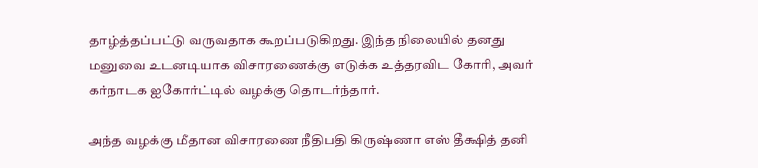தாழ்த்தப்பட்டு வருவதாக கூறப்படுகிறது. இந்த நிலையில் தனது மனுவை உடனடியாக விசாரணைக்கு எடுக்க உத்தரவிட கோரி, அவர் கர்நாடக ஐகோர்ட்டில் வழக்கு தொடர்ந்தார்.

அந்த வழக்கு மீதான விசாரணை நீதிபதி கிருஷ்ணா எஸ் தீக்ஷித் தனி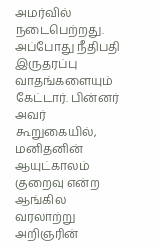அமர்வில் நடைபெற்றது. அப்போது நீதிபதி இருதரப்பு வாதங்களையும் கேட்டார். பின்னர் அவர் கூறுகையில், மனிதனின் ஆயுட்காலம் குறைவு என்ற ஆங்கில வரலாற்று அறிஞரின்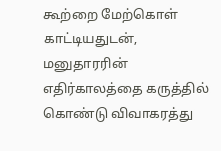கூற்றை மேற்கொள் காட்டியதுடன், மனுதாரரின் எதிர்காலத்தை கருத்தில் கொண்டு விவாகரத்து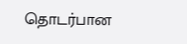தொடர்பான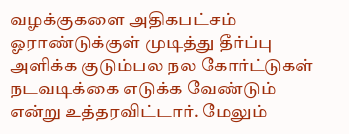வழக்குகளை அதிகபட்சம் ஓராண்டுக்குள் முடித்து தீர்ப்பு அளிக்க குடும்பல நல கோர்ட்டுகள் நடவடிக்கை எடுக்க வேண்டும் என்று உத்தரவிட்டார். மேலும்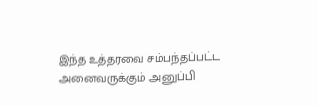இந்த உத்தரவை சம்பந்தப்பட்ட அனைவருக்கும் அனுப்பி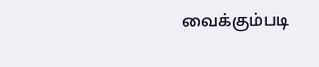வைக்கும்படி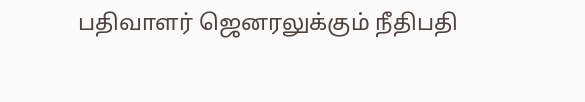பதிவாளர் ஜெனரலுக்கும் நீதிபதி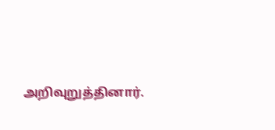அறிவுறுத்தினார்.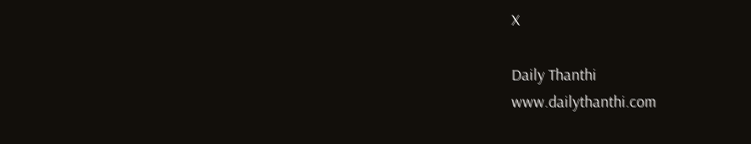X

Daily Thanthi
www.dailythanthi.com